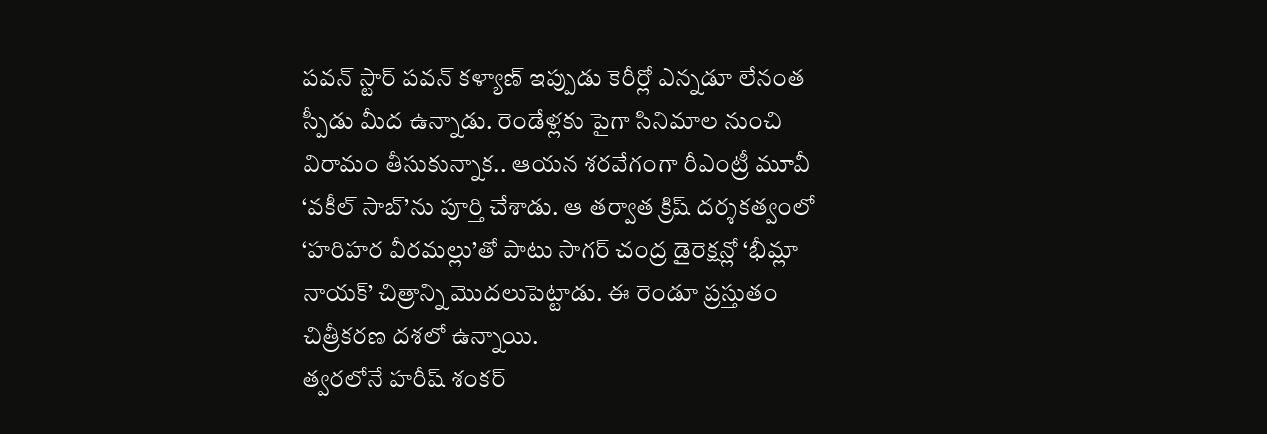పవన్ స్టార్ పవన్ కళ్యాణ్ ఇప్పుడు కెరీర్లో ఎన్నడూ లేనంత స్పీడు మీద ఉన్నాడు. రెండేళ్లకు పైగా సినిమాల నుంచి విరామం తీసుకున్నాక.. ఆయన శరవేగంగా రీఎంట్రీ మూవీ ‘వకీల్ సాబ్’ను పూర్తి చేశాడు. ఆ తర్వాత క్రిష్ దర్శకత్వంలో ‘హరిహర వీరమల్లు’తో పాటు సాగర్ చంద్ర డైరెక్షన్లో ‘భీమ్లా నాయక్’ చిత్రాన్ని మొదలుపెట్టాడు. ఈ రెండూ ప్రస్తుతం చిత్రీకరణ దశలో ఉన్నాయి.
త్వరలోనే హరీష్ శంకర్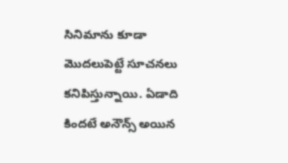సినిమాను కూడా మొదలుపెట్టే సూచనలు కనిపిస్తున్నాయి. ఏడాది కిందటే అనౌన్స్ అయిన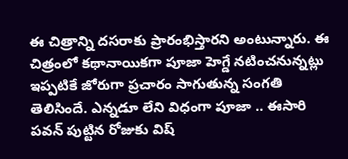ఈ చిత్రాన్ని దసరాకు ప్రారంభిస్తారని అంటున్నారు. ఈ చిత్రంలో కథానాయికగా పూజా హెగ్డే నటించనున్నట్లు ఇప్పటికే జోరుగా ప్రచారం సాగుతున్న సంగతి తెలిసిందే. ఎన్నడూ లేని విధంగా పూజా .. ఈసారి పవన్ పుట్టిన రోజుకు విష్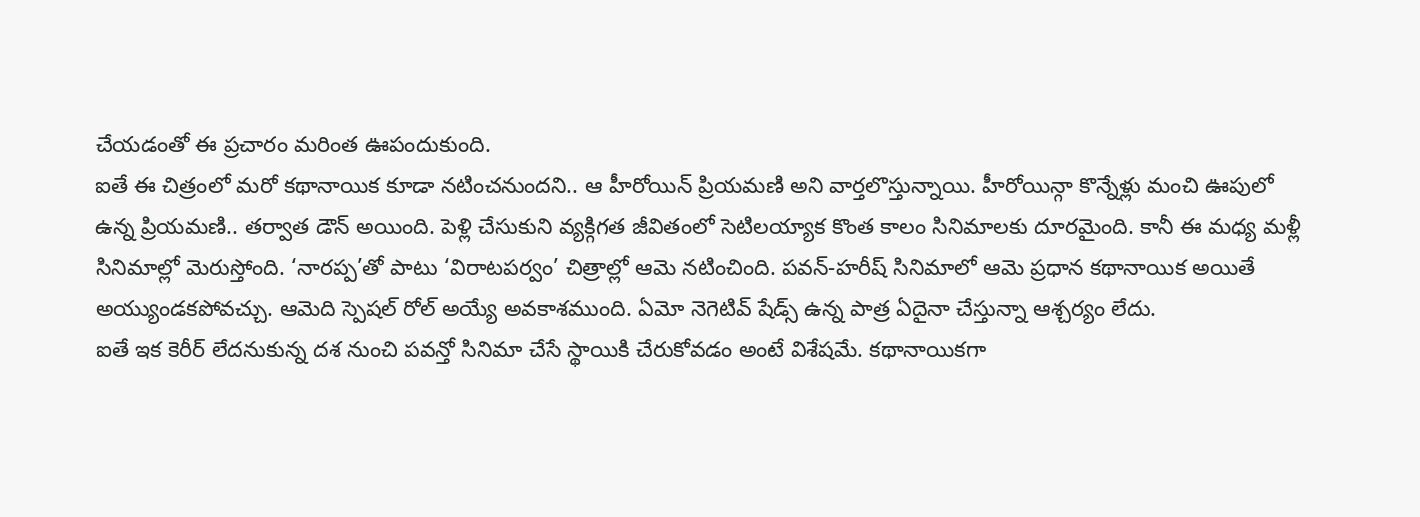చేయడంతో ఈ ప్రచారం మరింత ఊపందుకుంది.
ఐతే ఈ చిత్రంలో మరో కథానాయిక కూడా నటించనుందని.. ఆ హీరోయిన్ ప్రియమణి అని వార్తలొస్తున్నాయి. హీరోయిన్గా కొన్నేళ్లు మంచి ఊపులో ఉన్న ప్రియమణి.. తర్వాత డౌన్ అయింది. పెళ్లి చేసుకుని వ్యక్గిగత జీవితంలో సెటిలయ్యాక కొంత కాలం సినిమాలకు దూరమైంది. కానీ ఈ మధ్య మళ్లీ సినిమాల్లో మెరుస్తోంది. ‘నారప్ప’తో పాటు ‘విరాటపర్వం’ చిత్రాల్లో ఆమె నటించింది. పవన్-హరీష్ సినిమాలో ఆమె ప్రధాన కథానాయిక అయితే అయ్యుండకపోవచ్చు. ఆమెది స్పెషల్ రోల్ అయ్యే అవకాశముంది. ఏమో నెగెటివ్ షేడ్స్ ఉన్న పాత్ర ఏదైనా చేస్తున్నా ఆశ్చర్యం లేదు.
ఐతే ఇక కెరీర్ లేదనుకున్న దశ నుంచి పవన్తో సినిమా చేసే స్థాయికి చేరుకోవడం అంటే విశేషమే. కథానాయికగా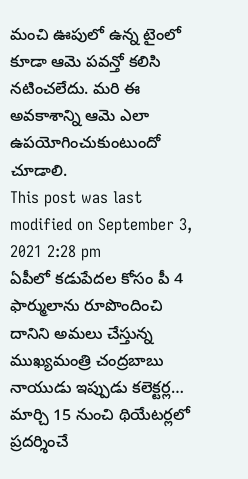మంచి ఊపులో ఉన్న టైంలో కూడా ఆమె పవన్తో కలిసి నటించలేదు. మరి ఈ అవకాశాన్ని ఆమె ఎలా ఉపయోగించుకుంటుందో చూడాలి.
This post was last modified on September 3, 2021 2:28 pm
ఏపీలో కడుపేదల కోసం పీ 4 ఫార్ములాను రూపొందించి దానిని అమలు చేస్తున్న ముఖ్యమంత్రి చంద్రబాబు నాయుడు ఇప్పుడు కలెక్టర్ల…
మార్చి 15 నుంచి థియేటర్లలో ప్రదర్శించే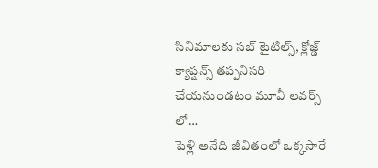సినిమాలకు సబ్ టైటిల్స్, క్లోజ్డ్ క్యాప్షన్స్ తప్పనిసరి చేయనుండటం మూవీ లవర్స్ లో…
పెళ్లి అనేది జీవితంలో ఒక్కసారే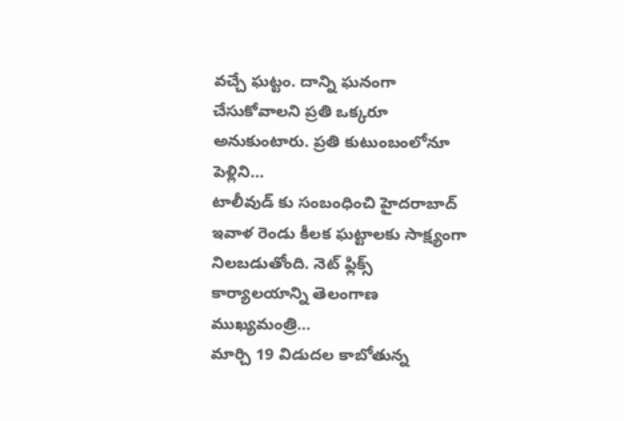వచ్చే ఘట్టం. దాన్ని ఘనంగా చేసుకోవాలని ప్రతి ఒక్కరూ అనుకుంటారు. ప్రతి కుటుంబంలోనూ పెళ్లిని…
టాలీవుడ్ కు సంబంధించి హైదరాబాద్ ఇవాళ రెండు కీలక ఘట్టాలకు సాక్ష్యంగా నిలబడుతోంది. నెట్ ఫ్లిక్స్ కార్యాలయాన్ని తెలంగాణ ముఖ్యమంత్రి…
మార్చి 19 విడుదల కాబోతున్న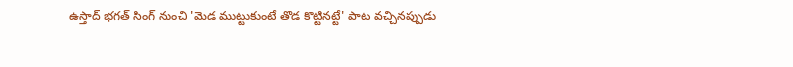ఉస్తాద్ భగత్ సింగ్ నుంచి 'మెడ ముట్టుకుంటే తొడ కొట్టినట్టే' పాట వచ్చినప్పుడు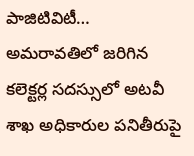పాజిటివిటీ…
అమరావతిలో జరిగిన కలెక్టర్ల సదస్సులో అటవీ శాఖ అధికారుల పనితీరుపై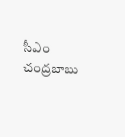సీఎం చంద్రబాబు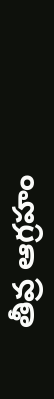తీవ్ర ఆగ్రహం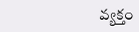వ్యక్తం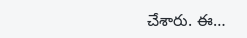చేశారు. ఈ…